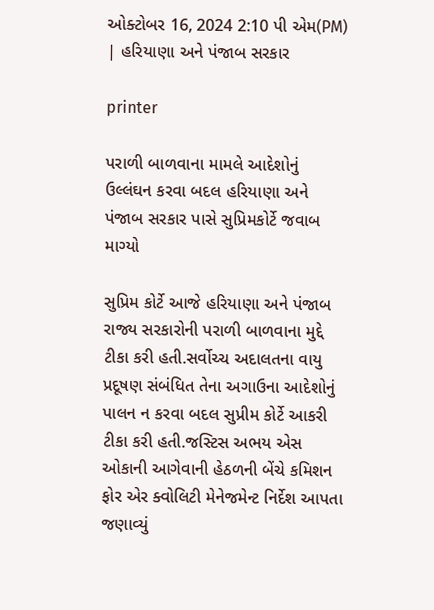ઓક્ટોબર 16, 2024 2:10 પી એમ(PM) | હરિયાણા અને પંજાબ સરકાર

printer

પરાળી બાળવાના મામલે આદેશોનું ઉલ્લંઘન કરવા બદલ હરિયાણા અને પંજાબ સરકાર પાસે સુપ્રિમકોર્ટે જવાબ માગ્યો

સુપ્રિમ કોર્ટે આજે હરિયાણા અને પંજાબ રાજ્ય સરકારોની પરાળી બાળવાના મુદ્દે ટીકા કરી હતી.સર્વોચ્ચ અદાલતના વાયુ પ્રદૂષણ સંબંધિત તેના અગાઉના આદેશોનું પાલન ન કરવા બદલ સુપ્રીમ કોર્ટે આકરી ટીકા કરી હતી.જસ્ટિસ અભય એસ ઓકાની આગેવાની હેઠળની બેંચે કમિશન ફોર એર ક્વોલિટી મેનેજમેન્ટ નિર્દેશ આપતા જણાવ્યું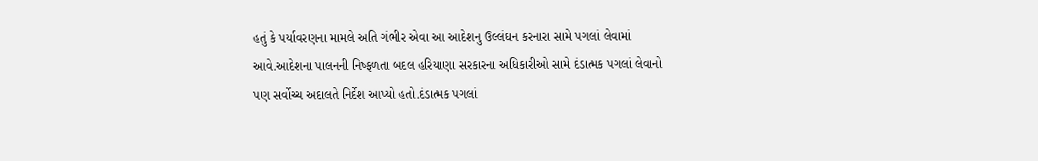હતું કે પર્યાવરણના મામલે અતિ ગંભીર એવા આ આદેશનુ ઉલ્લંઘન કરનારા સામે પગલાં લેવામાં આવે.આદેશના પાલનની નિષ્ફળતા બદલ હરિયાણા સરકારના અધિકારીઓ સામે દંડાત્મક પગલાં લેવાનો પણ સર્વોચ્ચ અદાલતે નિર્દેશ આપ્યો હતો.દંડાત્મક પગલાં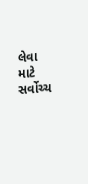લેવા માટે સર્વોચ્ચ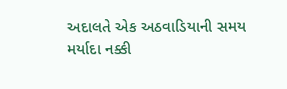અદાલતે એક અઠવાડિયાની સમય મર્યાદા નક્કી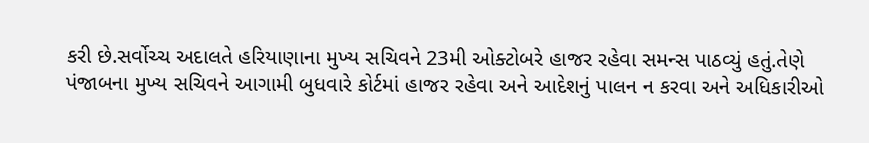કરી છે.સર્વોચ્ચ અદાલતે હરિયાણાના મુખ્ય સચિવને 23મી ઓક્ટોબરે હાજર રહેવા સમન્સ પાઠવ્યું હતું.તેણે પંજાબના મુખ્ય સચિવને આગામી બુધવારે કોર્ટમાં હાજર રહેવા અને આદેશનું પાલન ન કરવા અને અધિકારીઓ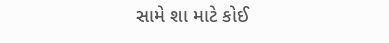સામે શા માટે કોઈ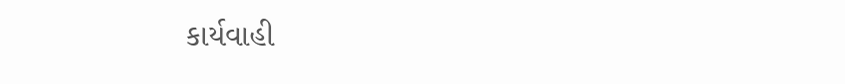કાર્યવાહી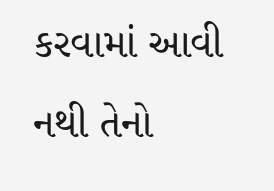કરવામાં આવી નથી તેનો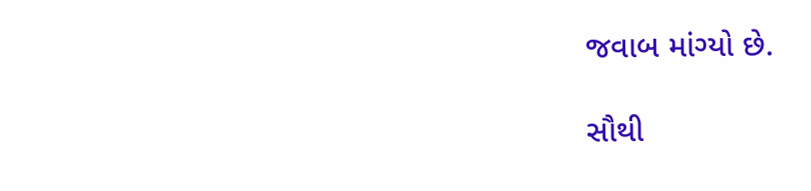જવાબ માંગ્યો છે.

સૌથી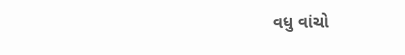વધુ વાંચો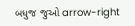બધુજ જુઓ arrow-right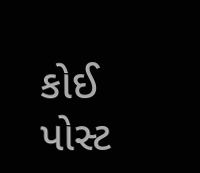કોઈ પોસ્ટ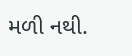મળી નથી.